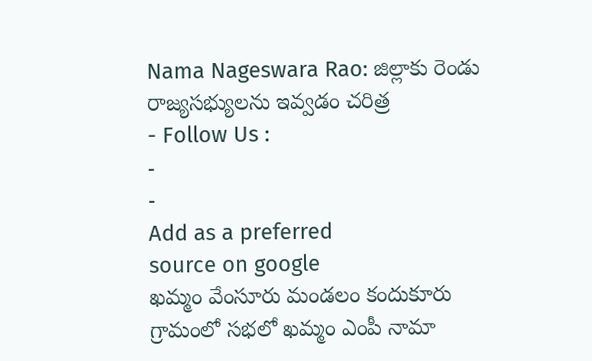Nama Nageswara Rao: జిల్లాకు రెండు రాజ్యసభ్యులను ఇవ్వడం చరిత్ర
- Follow Us :
-
-
Add as a preferred
source on google
ఖమ్మం వేంసూరు మండలం కందుకూరు గ్రామంలో సభలో ఖమ్మం ఎంపీ నామా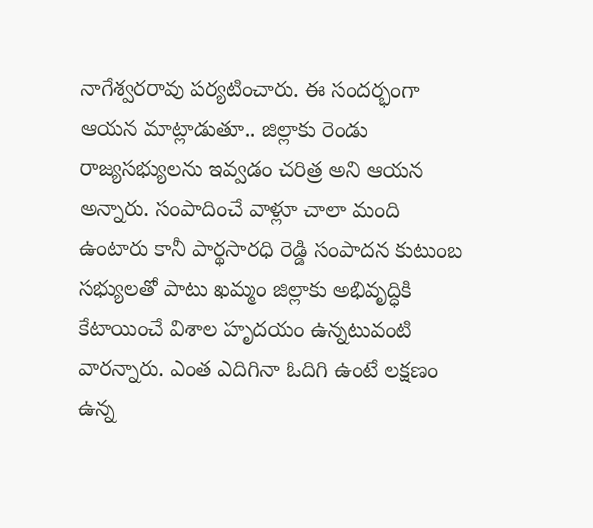నాగేశ్వరరావు పర్యటించారు. ఈ సందర్భంగా ఆయన మాట్లాడుతూ.. జిల్లాకు రెండు రాజ్యసభ్యులను ఇవ్వడం చరిత్ర అని ఆయన అన్నారు. సంపాదించే వాళ్లూ చాలా మంది ఉంటారు కానీ పార్థసారధి రెడ్డి సంపాదన కుటుంబ సభ్యులతో పాటు ఖమ్మం జిల్లాకు అభివృద్ధికి కేటాయించే విశాల హృదయం ఉన్నటువంటి వారన్నారు. ఎంత ఎదిగినా ఓదిగి ఉంటే లక్షణం ఉన్న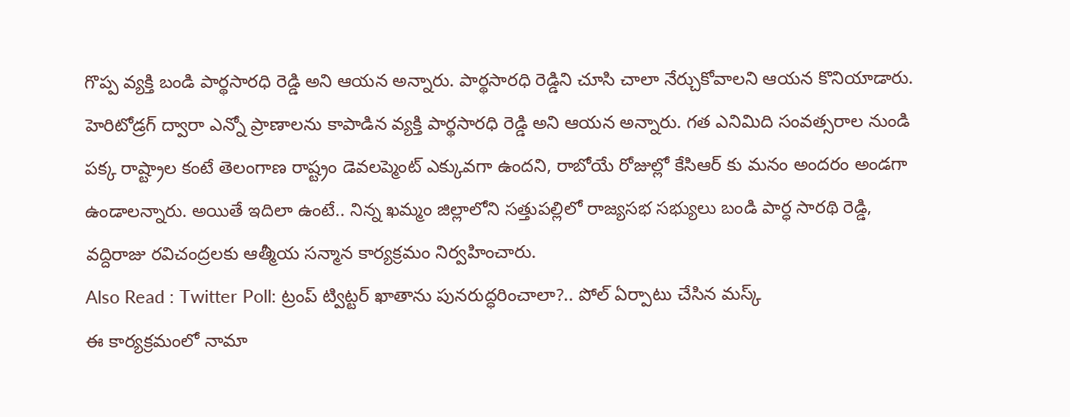గొప్ప వ్యక్తి బండి పార్థసారధి రెడ్డి అని ఆయన అన్నారు. పార్థసారధి రెడ్డిని చూసి చాలా నేర్చుకోవాలని ఆయన కొనియాడారు. హెరిటోడ్రగ్ ద్వారా ఎన్నో ప్రాణాలను కాపాడిన వ్యక్తి పార్థసారధి రెడ్డి అని ఆయన అన్నారు. గత ఎనిమిది సంవత్సరాల నుండి పక్క రాష్ట్రాల కంటే తెలంగాణ రాష్ట్రం డెవలప్మెంట్ ఎక్కువగా ఉందని, రాబోయే రోజుల్లో కేసిఆర్ కు మనం అందరం అండగా ఉండాలన్నారు. అయితే ఇదిలా ఉంటే.. నిన్న ఖమ్మం జిల్లాలోని సత్తుపల్లిలో రాజ్యసభ సభ్యులు బండి పార్ధ సారథి రెడ్డి, వద్దిరాజు రవిచంద్రలకు ఆత్మీయ సన్మాన కార్యక్రమం నిర్వహించారు.
Also Read : Twitter Poll: ట్రంప్ ట్విట్టర్ ఖాతాను పునరుద్ధరించాలా?.. పోల్ ఏర్పాటు చేసిన మస్క్
ఈ కార్యక్రమంలో నామా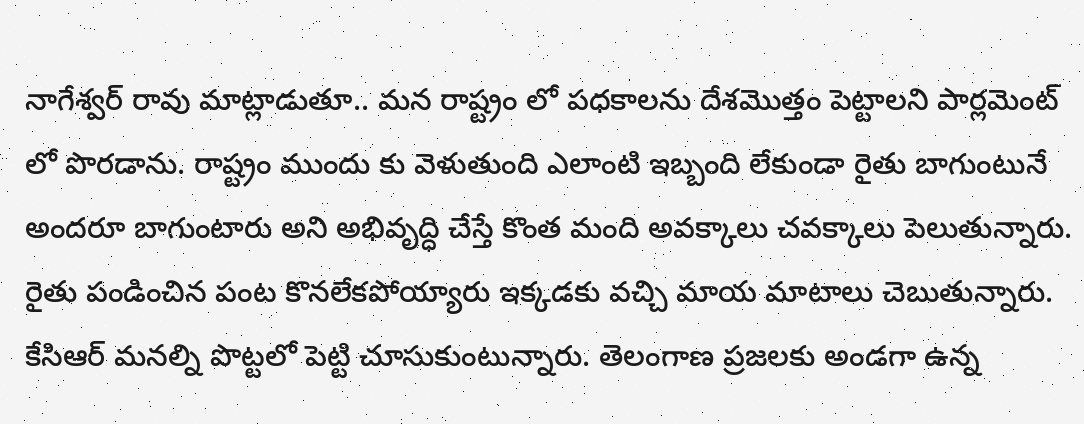నాగేశ్వర్ రావు మాట్లాడుతూ.. మన రాష్ట్రం లో పధకాలను దేశమొత్తం పెట్టాలని పార్లమెంట్ లో పొరడాను. రాష్ట్రం ముందు కు వెళుతుంది ఎలాంటి ఇబ్బంది లేకుండా రైతు బాగుంటునే అందరూ బాగుంటారు అని అభివృద్ధి చేస్తే కొంత మంది అవక్కాలు చవక్కాలు పెలుతున్నారు. రైతు పండించిన పంట కొనలేకపోయ్యారు ఇక్కడకు వచ్చి మాయ మాటాలు చెబుతున్నారు. కేసిఆర్ మనల్ని పొట్టలో పెట్టి చూసుకుంటున్నారు. తెలంగాణ ప్రజలకు అండగా ఉన్న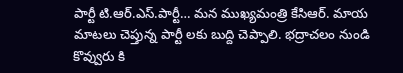పార్టీ టి.ఆర్.ఎస్.పార్టీ… మన ముఖ్యమంత్రి కేసిఆర్. మాయ మాటలు చెప్తున్న పార్టీ లకు బుద్ది చెప్పాలి. భద్రాచలం నుండి కొవ్వురు కి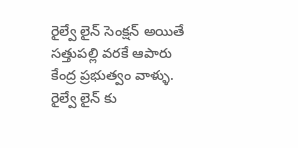రైల్వే లైన్ సెంక్షన్ అయితే సత్తుపల్లి వరకే ఆపారు కేంద్ర ప్రభుత్వం వాళ్ళు. రైల్వే లైన్ కు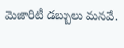మెజారిటీ డబ్బులు మనవే.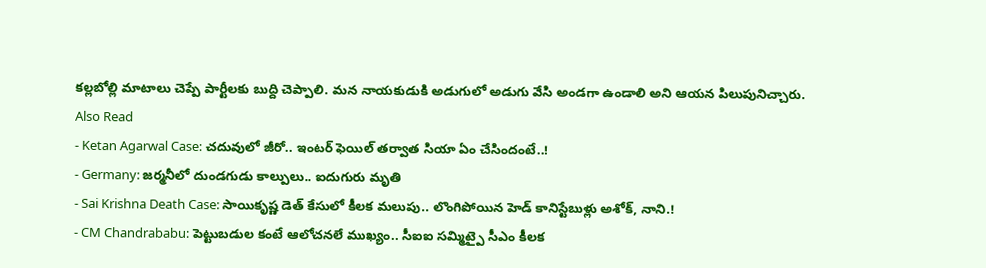కల్లబోల్లి మాటాలు చెప్పే పార్టీలకు బుద్ది చెప్పాలి. మన నాయకుడుకి అడుగులో అడుగు వేసి అండగా ఉండాలి అని ఆయన పిలుపునిచ్చారు.
Also Read
- Ketan Agarwal Case: చదువులో జీరో.. ఇంటర్ ఫెయిల్ తర్వాత సియా ఏం చేసిందంటే..!
- Germany: జర్మనీలో దుండగుడు కాల్పులు.. ఐదుగురు మృతి
- Sai Krishna Death Case: సాయికృష్ణ డెత్ కేసులో కీలక మలుపు.. లొంగిపోయిన హెడ్ కానిస్టేబుళ్లు అశోక్, నాని.!
- CM Chandrababu: పెట్టుబడుల కంటే ఆలోచనలే ముఖ్యం.. సీఐఐ సమ్మిట్పై సీఎం కీలక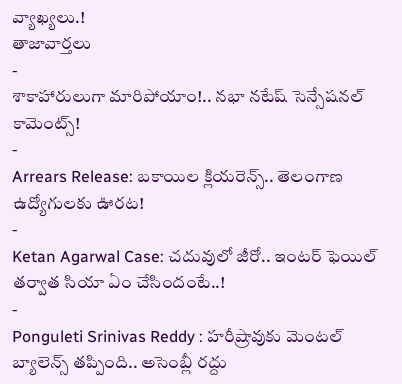వ్యాఖ్యలు.!
తాజావార్తలు
-
శాకాహారులుగా మారిపోయాం!.. నభా నటేష్ సెన్సేషనల్ కామెంట్స్!
-
Arrears Release: బకాయిల క్లియరెన్స్.. తెలంగాణ ఉద్యోగులకు ఊరట!
-
Ketan Agarwal Case: చదువులో జీరో.. ఇంటర్ ఫెయిల్ తర్వాత సియా ఏం చేసిందంటే..!
-
Ponguleti Srinivas Reddy : హరీష్రావుకు మెంటల్ బ్యాలెన్స్ తప్పింది.. అసెంబ్లీ రద్దు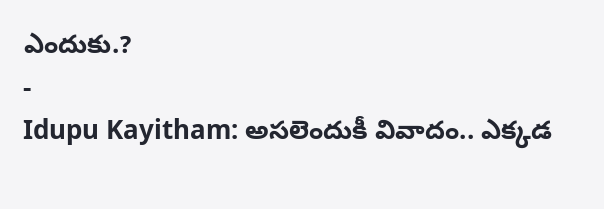ఎందుకు.?
-
Idupu Kayitham: అసలెందుకీ వివాదం.. ఎక్కడ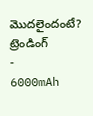మొదలైందంటే?
ట్రెండింగ్
-
6000mAh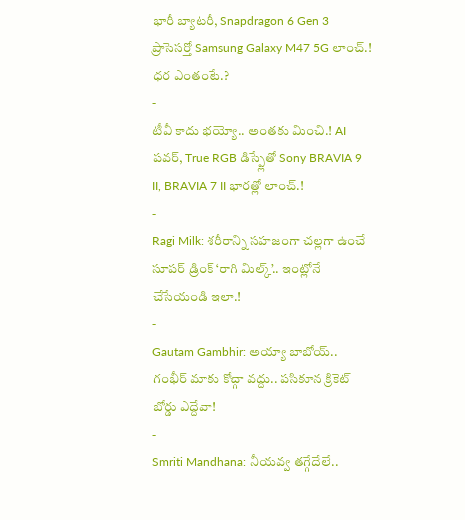భారీ బ్యాటరీ, Snapdragon 6 Gen 3 ప్రాసెసర్తో Samsung Galaxy M47 5G లాంచ్.! ధర ఎంతంటే.?
-
టీవీ కాదు భయ్యో.. అంతకు మించి.! AI పవర్, True RGB డిస్ప్లేతో Sony BRAVIA 9 II, BRAVIA 7 II భారత్లో లాంచ్.!
-
Ragi Milk: శరీరాన్ని సహజంగా చల్లగా ఉంచే సూపర్ డ్రింక్ ‘రాగి మిల్క్’.. ఇంట్లోనే చేసేయండి ఇలా.!
-
Gautam Gambhir: అయ్యా బాబోయ్.. గంభీర్ మాకు కోచ్గా వద్దు.. పసికూన క్రికెట్ బోర్డు ఎద్దేవా!
-
Smriti Mandhana: నీయవ్వ తగ్గేదేలే..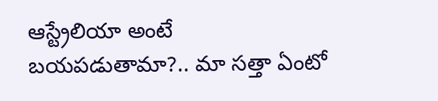ఆస్ట్రేలియా అంటే బయపడుతామా?.. మా సత్తా ఏంటో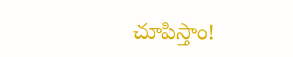చూపిస్తాం!